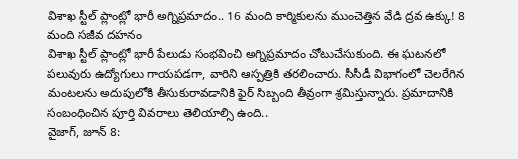విశాఖ స్టీల్ ప్లాంట్లో భారీ అగ్నిప్రమాదం.. 16 మంది కార్మికులను ముంచెత్తిన వేడి ద్రవ ఉక్కు! 8 మంది సజీవ దహనం
విశాఖ స్టీల్ ప్లాంట్లో భారీ పేలుడు సంభవించి అగ్నిప్రమాదం చోటుచేసుకుంది. ఈ ఘటనలో పలువురు ఉద్యోగులు గాయపడగా, వారిని ఆస్పత్రికి తరలించారు. సీసీడీ విభాగంలో చెలరేగిన మంటలను అదుపులోకి తీసుకురావడానికి ఫైర్ సిబ్బంది తీవ్రంగా శ్రమిస్తున్నారు. ప్రమాదానికి సంబంధించిన పూర్తి వివరాలు తెలియాల్సి ఉంది..
వైజాగ్, జూన్ 8: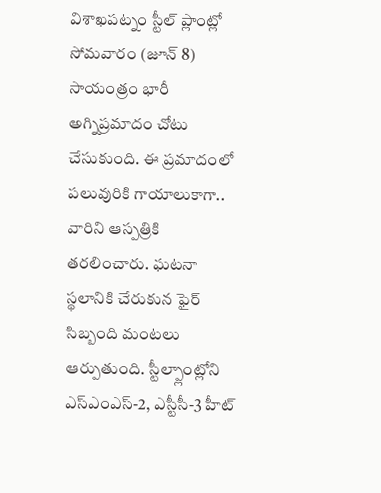విశాఖపట్నం స్టీల్ ప్లాంట్లో సోమవారం (జూన్ 8) సాయంత్రం భారీ అగ్నిప్రమాదం చోటు చేసుకుంది. ఈ ప్రమాదంలో పలువురికి గాయాలుకాగా.. వారిని ఆస్పత్రికి తరలించారు. ఘటనా స్థలానికి చేరుకున ఫైర్ సిబ్బంది మంటలు ఆర్పుతుంది. స్టీల్ప్లాంట్లోని ఎస్ఎంఎస్-2, ఎస్టీసీ-3 హీట్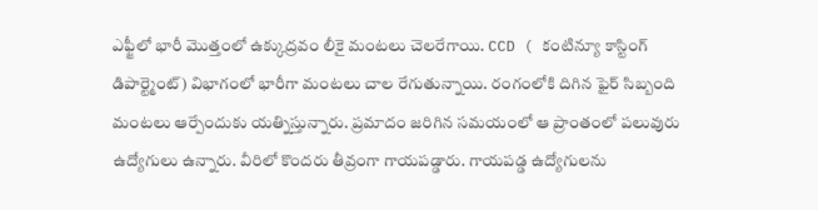ఎఫ్జీలో భారీ మొత్తంలో ఉక్కుద్రవం లీకై మంటలు చెలరేగాయి. CCD ( కంటిన్యూ కాస్టింగ్ డిపార్ట్మెంట్) విభాగంలో భారీగా మంటలు చాల రేగుతున్నాయి. రంగంలోకి దిగిన ఫైర్ సిబ్బంది మంటలు ఆర్పేందుకు యత్నిస్తున్నారు. ప్రమాదం జరిగిన సమయంలో ఆ ప్రాంతంలో పలువురు ఉద్యోగులు ఉన్నారు. వీరిలో కొందరు తీవ్రంగా గాయపడ్డారు. గాయపడ్డ ఉద్యోగులను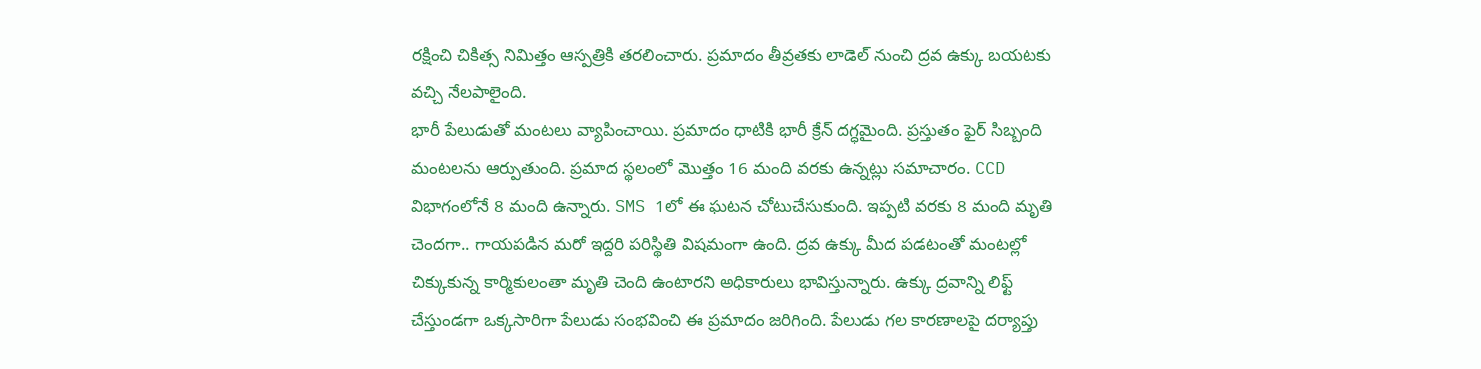రక్షించి చికిత్స నిమిత్తం ఆస్పత్రికి తరలించారు. ప్రమాదం తీవ్రతకు లాడెల్ నుంచి ద్రవ ఉక్కు బయటకు వచ్చి నేలపాలైంది.
భారీ పేలుడుతో మంటలు వ్యాపించాయి. ప్రమాదం ధాటికి భారీ క్రేన్ దగ్ధమైంది. ప్రస్తుతం ఫైర్ సిబ్బంది మంటలను ఆర్పుతుంది. ప్రమాద స్థలంలో మొత్తం 16 మంది వరకు ఉన్నట్లు సమాచారం. CCD విభాగంలోనే 8 మంది ఉన్నారు. SMS 1లో ఈ ఘటన చోటుచేసుకుంది. ఇప్పటి వరకు 8 మంది మృతి చెందగా.. గాయపడిన మరో ఇద్దరి పరిస్థితి విషమంగా ఉంది. ద్రవ ఉక్కు మీద పడటంతో మంటల్లో చిక్కుకున్న కార్మికులంతా మృతి చెంది ఉంటారని అధికారులు భావిస్తున్నారు. ఉక్కు ద్రవాన్ని లిఫ్ట్ చేస్తుండగా ఒక్కసారిగా పేలుడు సంభవించి ఈ ప్రమాదం జరిగింది. పేలుడు గల కారణాలపై దర్యాప్తు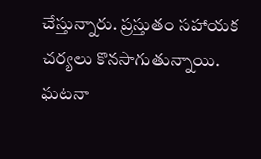చేస్తున్నారు. ప్రస్తుతం సహాయక చర్యలు కొనసాగుతున్నాయి. ఘటనా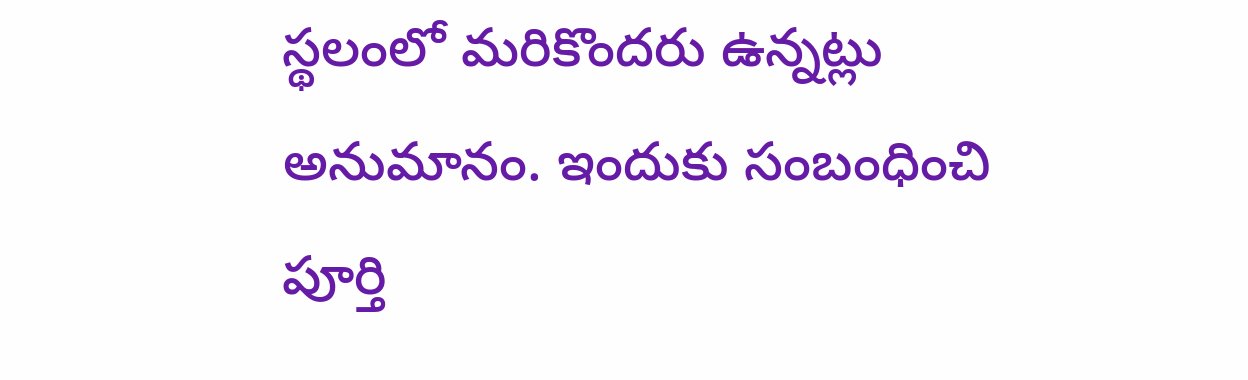స్థలంలో మరికొందరు ఉన్నట్లు అనుమానం. ఇందుకు సంబంధించి పూర్తి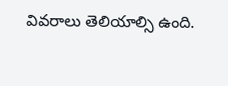వివరాలు తెలియాల్సి ఉంది.